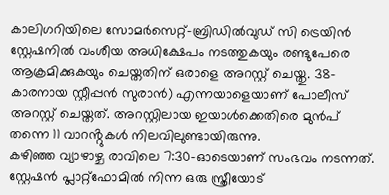കാലിഗറിയിലെ സോമർസെറ്റ്-ബ്രിഡിൽവുഡ് സി ട്രെയിൻ സ്റ്റേഷനിൽ വംശീയ അധിക്ഷേപം നടത്തുകയും രണ്ടുപേരെ ആക്രമിക്കുകയും ചെയ്തതിന് ഒരാളെ അറസ്റ്റ് ചെയ്തു. 38-കാരനായ സ്റ്റീപ്പൻ സുരാൻ) എന്നയാളെയാണ് പോലീസ് അറസ്റ്റ് ചെയ്തത്. അറസ്റ്റിലായ ഇയാൾക്കെതിരെ മുൻപ് തന്നെ 11 വാറൻ്റുകൾ നിലവിലുണ്ടായിരുന്നു.
കഴിഞ്ഞ വ്യാഴാഴ്ച രാവിലെ 7:30-ഓടെയാണ് സംഭവം നടന്നത്. സ്റ്റേഷൻ പ്ലാറ്റ്ഫോമിൽ നിന്ന ഒരു സ്ത്രീയോട്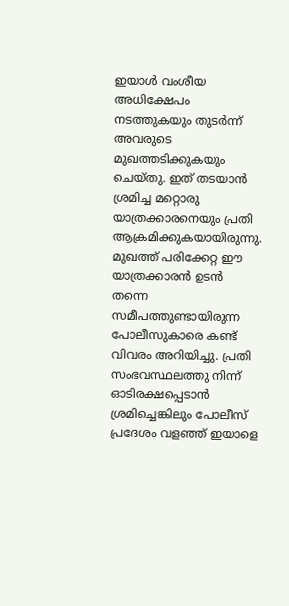ഇയാൾ വംശീയ അധിക്ഷേപം നടത്തുകയും തുടർന്ന് അവരുടെ മുഖത്തടിക്കുകയും ചെയ്തു. ഇത് തടയാൻ ശ്രമിച്ച മറ്റൊരു യാത്രക്കാരനെയും പ്രതി ആക്രമിക്കുകയായിരുന്നു. മുഖത്ത് പരിക്കേറ്റ ഈ യാത്രക്കാരൻ ഉടൻ തന്നെ സമീപത്തുണ്ടായിരുന്ന പോലീസുകാരെ കണ്ട് വിവരം അറിയിച്ചു. പ്രതി സംഭവസ്ഥലത്തു നിന്ന് ഓടിരക്ഷപ്പെടാൻ ശ്രമിച്ചെങ്കിലും പോലീസ് പ്രദേശം വളഞ്ഞ് ഇയാളെ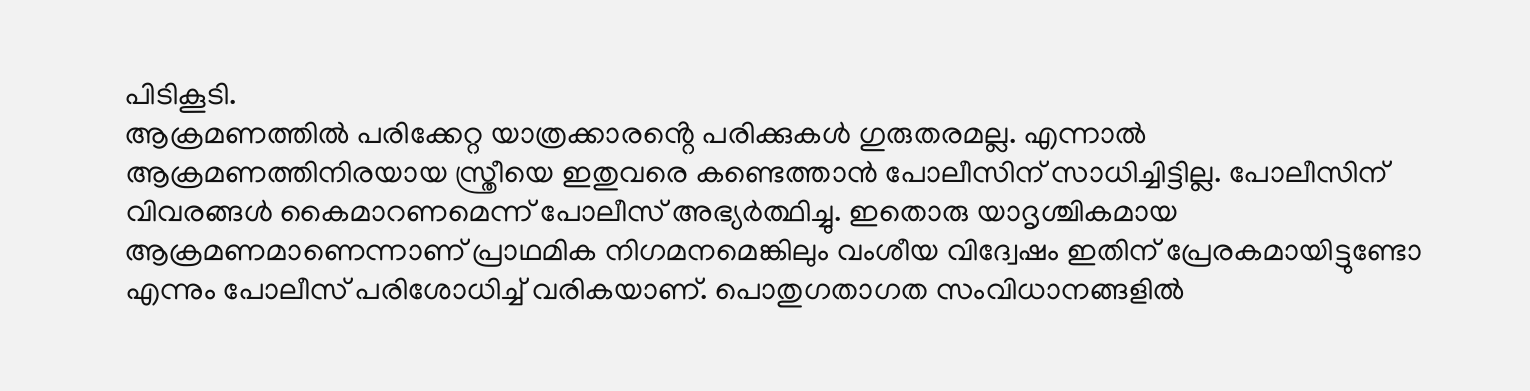പിടികൂടി.
ആക്രമണത്തിൽ പരിക്കേറ്റ യാത്രക്കാരൻ്റെ പരിക്കുകൾ ഗുരുതരമല്ല. എന്നാൽ ആക്രമണത്തിനിരയായ സ്ത്രീയെ ഇതുവരെ കണ്ടെത്താൻ പോലീസിന് സാധിച്ചിട്ടില്ല. പോലീസിന് വിവരങ്ങൾ കൈമാറണമെന്ന് പോലീസ് അഭ്യർത്ഥിച്ചു. ഇതൊരു യാദൃശ്ചികമായ ആക്രമണമാണെന്നാണ് പ്രാഥമിക നിഗമനമെങ്കിലും വംശീയ വിദ്വേഷം ഇതിന് പ്രേരകമായിട്ടുണ്ടോ എന്നും പോലീസ് പരിശോധിച്ച് വരികയാണ്. പൊതുഗതാഗത സംവിധാനങ്ങളിൽ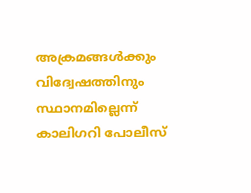അക്രമങ്ങൾക്കും വിദ്വേഷത്തിനും സ്ഥാനമില്ലെന്ന് കാലിഗറി പോലീസ്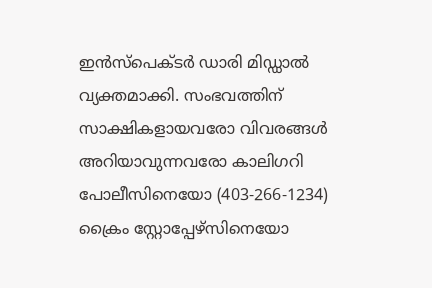ഇൻസ്പെക്ടർ ഡാരി മിഡ്ഡാൽ വ്യക്തമാക്കി. സംഭവത്തിന് സാക്ഷികളായവരോ വിവരങ്ങൾ അറിയാവുന്നവരോ കാലിഗറി പോലീസിനെയോ (403-266-1234) ക്രൈം സ്റ്റോപ്പേഴ്സിനെയോ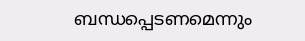ബന്ധപ്പെടണമെന്നും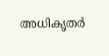അധികൃതർ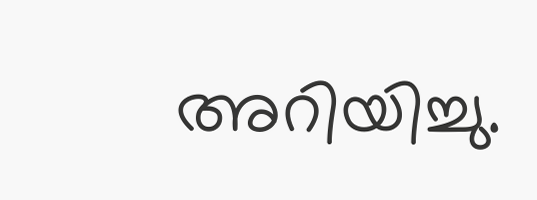അറിയിച്ചു.